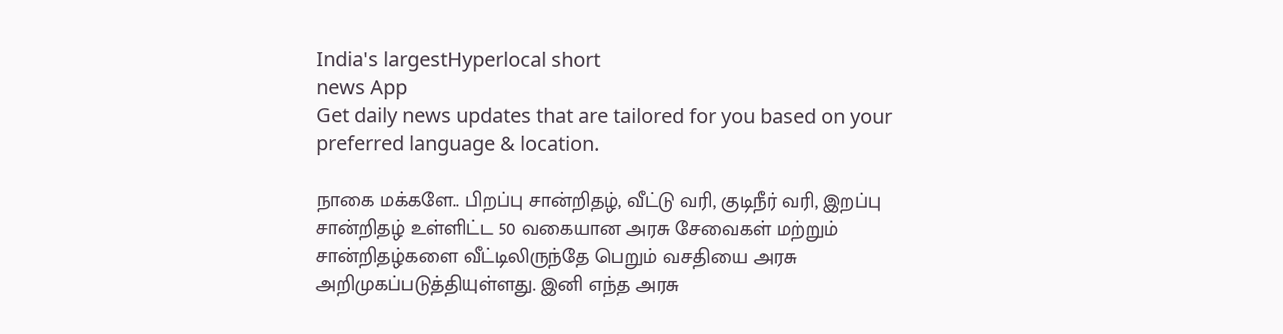India's largestHyperlocal short
news App
Get daily news updates that are tailored for you based on your preferred language & location.

நாகை மக்களே.. பிறப்பு சான்றிதழ், வீட்டு வரி, குடிநீர் வரி, இறப்பு சான்றிதழ் உள்ளிட்ட 50 வகையான அரசு சேவைகள் மற்றும் சான்றிதழ்களை வீட்டிலிருந்தே பெறும் வசதியை அரசு அறிமுகப்படுத்தியுள்ளது. இனி எந்த அரசு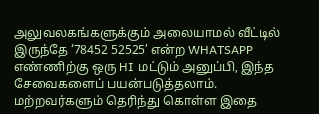அலுவலகங்களுக்கும் அலையாமல் வீட்டில் இருந்தே ‘78452 52525’ என்ற WHATSAPP எண்ணிற்கு ஒரு HI மட்டும் அனுப்பி, இந்த சேவைகளைப் பயன்படுத்தலாம். மற்றவர்களும் தெரிந்து கொள்ள இதை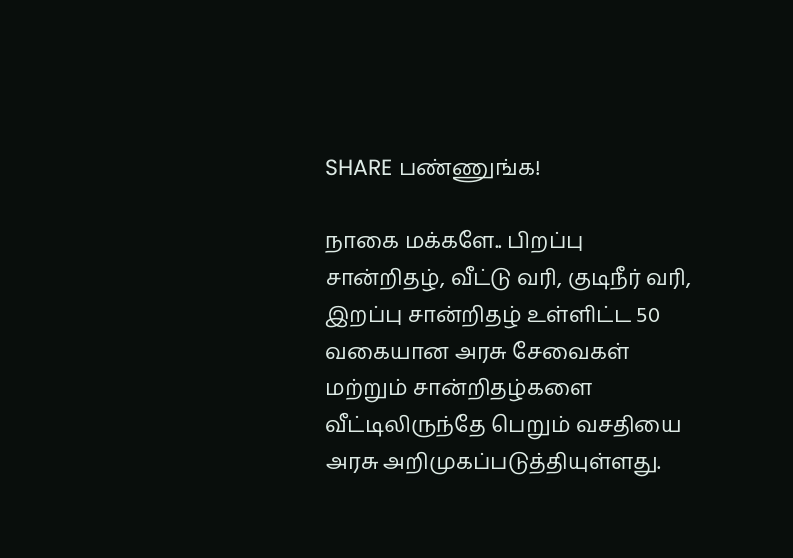SHARE பண்ணுங்க!

நாகை மக்களே.. பிறப்பு சான்றிதழ், வீட்டு வரி, குடிநீர் வரி, இறப்பு சான்றிதழ் உள்ளிட்ட 50 வகையான அரசு சேவைகள் மற்றும் சான்றிதழ்களை வீட்டிலிருந்தே பெறும் வசதியை அரசு அறிமுகப்படுத்தியுள்ளது.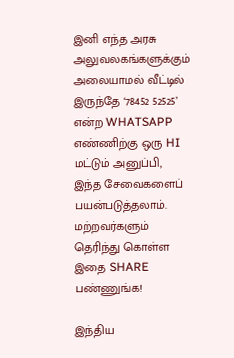இனி எந்த அரசு அலுவலகங்களுக்கும் அலையாமல் வீட்டில் இருந்தே ‘78452 52525’ என்ற WHATSAPP எண்ணிற்கு ஒரு HI மட்டும் அனுப்பி, இந்த சேவைகளைப் பயன்படுத்தலாம். மற்றவர்களும் தெரிந்து கொள்ள இதை SHARE பண்ணுங்க!

இந்திய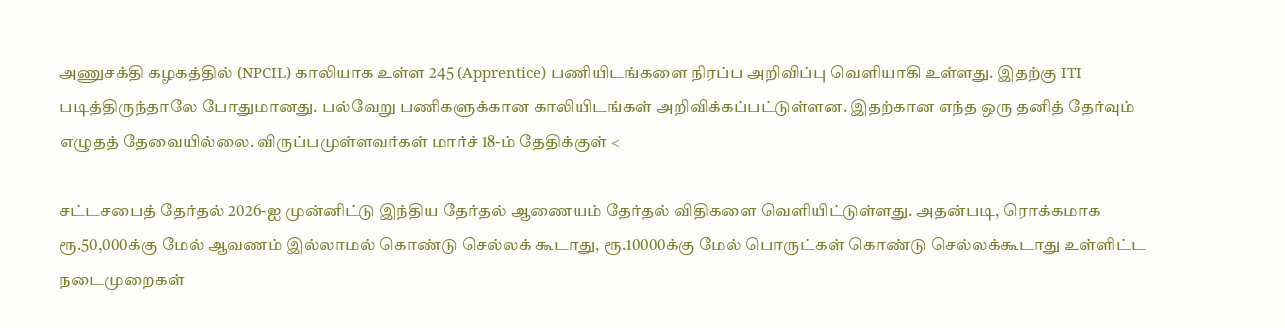அணுசக்தி கழகத்தில் (NPCIL) காலியாக உள்ள 245 (Apprentice) பணியிடங்களை நிரப்ப அறிவிப்பு வெளியாகி உள்ளது. இதற்கு ITI படித்திருந்தாலே போதுமானது. பல்வேறு பணிகளுக்கான காலியிடங்கள் அறிவிக்கப்பட்டுள்ளன. இதற்கான எந்த ஒரு தனித் தேர்வும் எழுதத் தேவையில்லை. விருப்பமுள்ளவர்கள் மார்ச் 18-ம் தேதிக்குள் <

சட்டசபைத் தேர்தல் 2026-ஐ முன்னிட்டு இந்திய தேர்தல் ஆணையம் தேர்தல் விதிகளை வெளியிட்டுள்ளது. அதன்படி, ரொக்கமாக ரூ.50,000க்கு மேல் ஆவணம் இல்லாமல் கொண்டு செல்லக் கூடாது, ரூ.10000க்கு மேல் பொருட்கள் கொண்டு செல்லக்கூடாது உள்ளிட்ட நடைமுறைகள்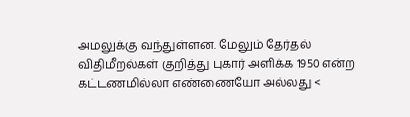அமலுக்கு வந்துள்ளன. மேலும் தேர்தல் விதிமீறல்கள் குறித்து புகார் அளிக்க 1950 என்ற கட்டணமில்லா எண்ணையோ அல்லது <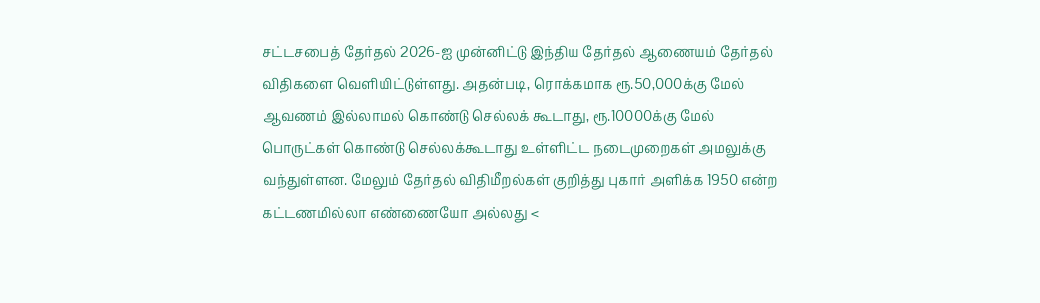சட்டசபைத் தேர்தல் 2026-ஐ முன்னிட்டு இந்திய தேர்தல் ஆணையம் தேர்தல் விதிகளை வெளியிட்டுள்ளது. அதன்படி, ரொக்கமாக ரூ.50,000க்கு மேல் ஆவணம் இல்லாமல் கொண்டு செல்லக் கூடாது, ரூ.10000க்கு மேல் பொருட்கள் கொண்டு செல்லக்கூடாது உள்ளிட்ட நடைமுறைகள் அமலுக்கு வந்துள்ளன. மேலும் தேர்தல் விதிமீறல்கள் குறித்து புகார் அளிக்க 1950 என்ற கட்டணமில்லா எண்ணையோ அல்லது <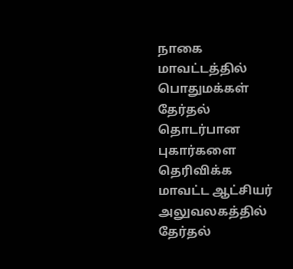நாகை மாவட்டத்தில் பொதுமக்கள் தேர்தல் தொடர்பான புகார்களை தெரிவிக்க மாவட்ட ஆட்சியர் அலுவலகத்தில் தேர்தல்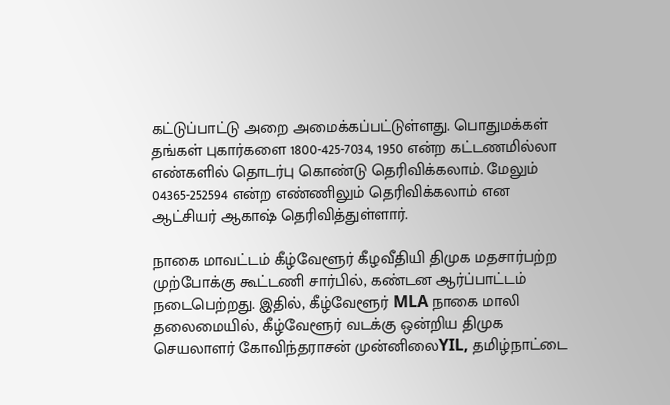கட்டுப்பாட்டு அறை அமைக்கப்பட்டுள்ளது. பொதுமக்கள் தங்கள் புகார்களை 1800-425-7034, 1950 என்ற கட்டணமில்லா எண்களில் தொடர்பு கொண்டு தெரிவிக்கலாம். மேலும் 04365-252594 என்ற எண்ணிலும் தெரிவிக்கலாம் என ஆட்சியர் ஆகாஷ் தெரிவித்துள்ளார்.

நாகை மாவட்டம் கீழ்வேளூர் கீழவீதியி திமுக மதசார்பற்ற முற்போக்கு கூட்டணி சார்பில், கண்டன ஆர்ப்பாட்டம் நடைபெற்றது. இதில், கீழ்வேளூர் MLA நாகை மாலி தலைமையில், கீழ்வேளூர் வடக்கு ஒன்றிய திமுக செயலாளர் கோவிந்தராசன் முன்னிலைYIL, தமிழ்நாட்டை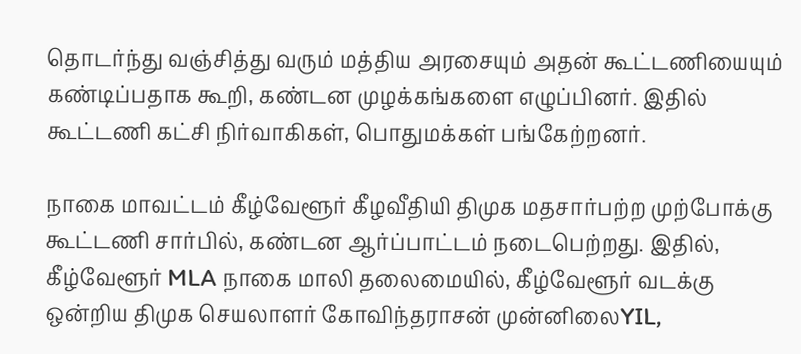தொடர்ந்து வஞ்சித்து வரும் மத்திய அரசையும் அதன் கூட்டணியையும் கண்டிப்பதாக கூறி, கண்டன முழக்கங்களை எழுப்பினர். இதில் கூட்டணி கட்சி நிர்வாகிகள், பொதுமக்கள் பங்கேற்றனர்.

நாகை மாவட்டம் கீழ்வேளூர் கீழவீதியி திமுக மதசார்பற்ற முற்போக்கு கூட்டணி சார்பில், கண்டன ஆர்ப்பாட்டம் நடைபெற்றது. இதில், கீழ்வேளூர் MLA நாகை மாலி தலைமையில், கீழ்வேளூர் வடக்கு ஒன்றிய திமுக செயலாளர் கோவிந்தராசன் முன்னிலைYIL,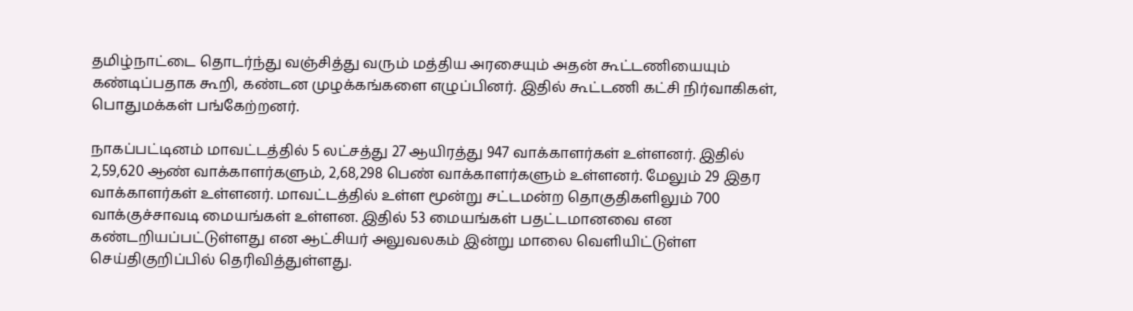தமிழ்நாட்டை தொடர்ந்து வஞ்சித்து வரும் மத்திய அரசையும் அதன் கூட்டணியையும் கண்டிப்பதாக கூறி, கண்டன முழக்கங்களை எழுப்பினர். இதில் கூட்டணி கட்சி நிர்வாகிகள், பொதுமக்கள் பங்கேற்றனர்.

நாகப்பட்டினம் மாவட்டத்தில் 5 லட்சத்து 27 ஆயிரத்து 947 வாக்காளர்கள் உள்ளனர். இதில் 2,59,620 ஆண் வாக்காளர்களும், 2,68,298 பெண் வாக்காளர்களும் உள்ளனர். மேலும் 29 இதர வாக்காளர்கள் உள்ளனர். மாவட்டத்தில் உள்ள மூன்று சட்டமன்ற தொகுதிகளிலும் 700 வாக்குச்சாவடி மையங்கள் உள்ளன. இதில் 53 மையங்கள் பதட்டமானவை என கண்டறியப்பட்டுள்ளது என ஆட்சியர் அலுவலகம் இன்று மாலை வெளியிட்டுள்ள செய்திகுறிப்பில் தெரிவித்துள்ளது.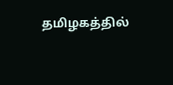தமிழகத்தில்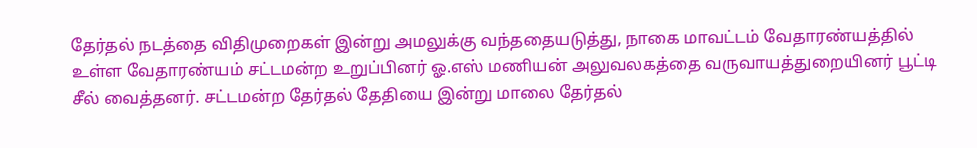தேர்தல் நடத்தை விதிமுறைகள் இன்று அமலுக்கு வந்ததையடுத்து, நாகை மாவட்டம் வேதாரண்யத்தில் உள்ள வேதாரண்யம் சட்டமன்ற உறுப்பினர் ஓ.எஸ் மணியன் அலுவலகத்தை வருவாயத்துறையினர் பூட்டி சீல் வைத்தனர். சட்டமன்ற தேர்தல் தேதியை இன்று மாலை தேர்தல்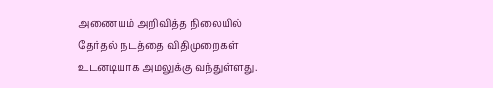அணையம் அறிவித்த நிலையில் தேர்தல் நடத்தை விதிமுறைகள் உடனடியாக அமலுக்கு வந்துள்ளது.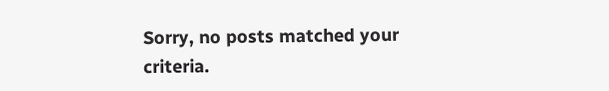Sorry, no posts matched your criteria.